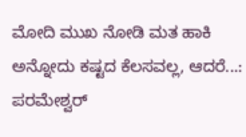ಮೋದಿ ಮುಖ ನೋಡಿ ಮತ ಹಾಕಿ ಅನ್ನೋದು ಕಷ್ಟದ ಕೆಲಸವಲ್ಲ, ಆದರೆ...: ಪರಮೇಶ್ವರ್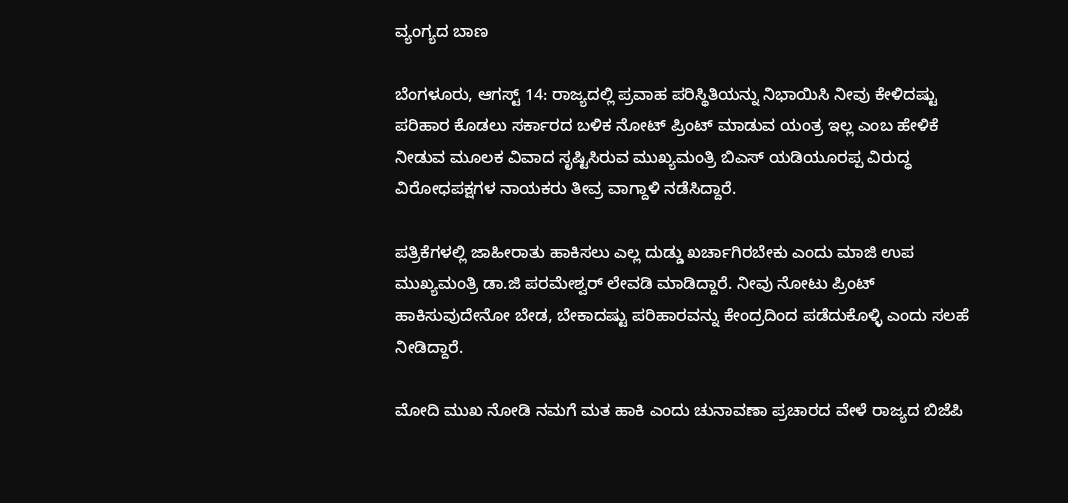ವ್ಯಂಗ್ಯದ ಬಾಣ

ಬೆಂಗಳೂರು, ಆಗಸ್ಟ್ 14: ರಾಜ್ಯದಲ್ಲಿ ಪ್ರವಾಹ ಪರಿಸ್ಥಿತಿಯನ್ನು ನಿಭಾಯಿಸಿ ನೀವು ಕೇಳಿದಷ್ಟು ಪರಿಹಾರ ಕೊಡಲು ಸರ್ಕಾರದ ಬಳಿಕ ನೋಟ್ ಪ್ರಿಂಟ್ ಮಾಡುವ ಯಂತ್ರ ಇಲ್ಲ ಎಂಬ ಹೇಳಿಕೆ ನೀಡುವ ಮೂಲಕ ವಿವಾದ ಸೃಷ್ಟಿಸಿರುವ ಮುಖ್ಯಮಂತ್ರಿ ಬಿಎಸ್ ಯಡಿಯೂರಪ್ಪ ವಿರುದ್ಧ ವಿರೋಧಪಕ್ಷಗಳ ನಾಯಕರು ತೀವ್ರ ವಾಗ್ದಾಳಿ ನಡೆಸಿದ್ದಾರೆ.

ಪತ್ರಿಕೆಗಳಲ್ಲಿ ಜಾಹೀರಾತು ಹಾಕಿಸಲು ಎಲ್ಲ ದುಡ್ಡು ಖರ್ಚಾಗಿರಬೇಕು ಎಂದು ಮಾಜಿ ಉಪ ಮುಖ್ಯಮಂತ್ರಿ ಡಾ.ಜಿ ಪರಮೇಶ್ವರ್ ಲೇವಡಿ ಮಾಡಿದ್ದಾರೆ. ನೀವು ನೋಟು ಪ್ರಿಂಟ್ ಹಾಕಿಸುವುದೇನೋ ಬೇಡ, ಬೇಕಾದಷ್ಟು ಪರಿಹಾರವನ್ನು ಕೇಂದ್ರದಿಂದ ಪಡೆದುಕೊಳ್ಳಿ ಎಂದು ಸಲಹೆ ನೀಡಿದ್ದಾರೆ.

ಮೋದಿ ಮುಖ ನೋಡಿ ನಮಗೆ ಮತ ಹಾಕಿ ಎಂದು ಚುನಾವಣಾ ಪ್ರಚಾರದ ವೇಳೆ ರಾಜ್ಯದ ಬಿಜೆಪಿ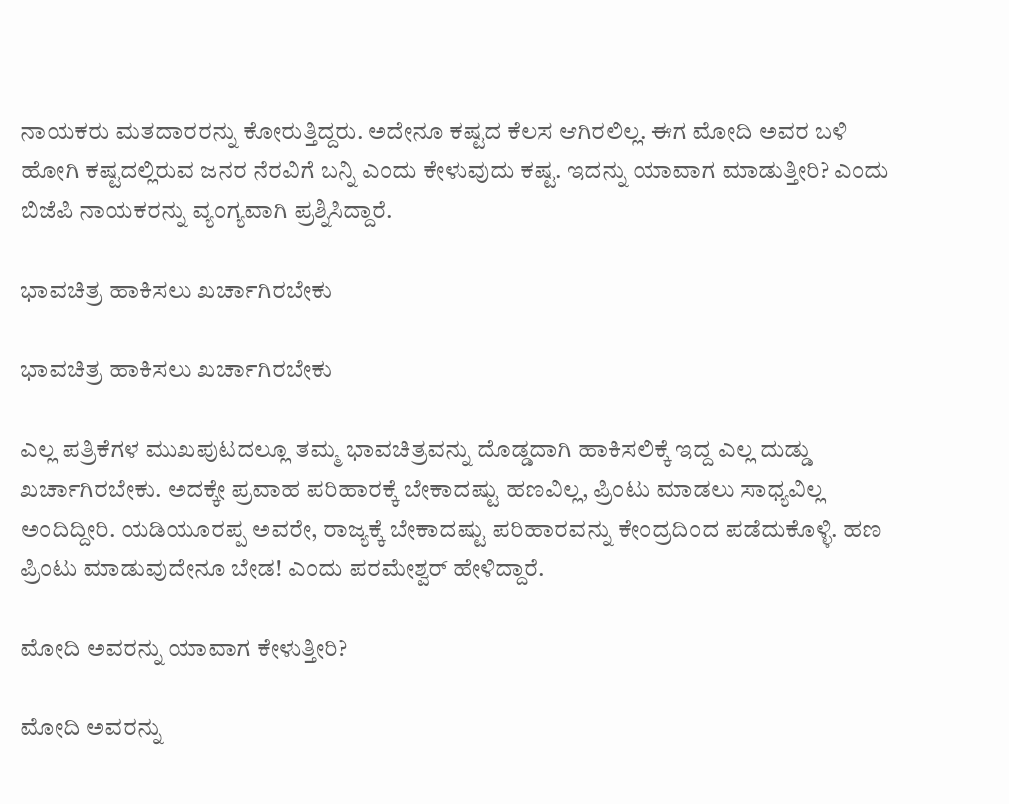ನಾಯಕರು ಮತದಾರರನ್ನು ಕೋರುತ್ತಿದ್ದರು. ಅದೇನೂ ಕಷ್ಟದ ಕೆಲಸ ಆಗಿರಲಿಲ್ಲ. ಈಗ ಮೋದಿ ಅವರ ಬಳಿ ಹೋಗಿ ಕಷ್ಟದಲ್ಲಿರುವ ಜನರ ನೆರವಿಗೆ ಬನ್ನಿ ಎಂದು ಕೇಳುವುದು ಕಷ್ಟ. ಇದನ್ನು ಯಾವಾಗ ಮಾಡುತ್ತೀರಿ? ಎಂದು ಬಿಜೆಪಿ ನಾಯಕರನ್ನು ವ್ಯಂಗ್ಯವಾಗಿ ಪ್ರಶ್ನಿಸಿದ್ದಾರೆ.

ಭಾವಚಿತ್ರ ಹಾಕಿಸಲು ಖರ್ಚಾಗಿರಬೇಕು

ಭಾವಚಿತ್ರ ಹಾಕಿಸಲು ಖರ್ಚಾಗಿರಬೇಕು

ಎಲ್ಲ ಪತ್ರಿಕೆಗಳ ಮುಖಪುಟದಲ್ಲೂ ತಮ್ಮ ಭಾವಚಿತ್ರವನ್ನು ದೊಡ್ಡದಾಗಿ ಹಾಕಿಸಲಿಕ್ಕೆ ಇದ್ದ ಎಲ್ಲ ದುಡ್ಡು ಖರ್ಚಾಗಿರಬೇಕು. ಅದಕ್ಕೇ ಪ್ರವಾಹ ಪರಿಹಾರಕ್ಕೆ ಬೇಕಾದಷ್ಟು ಹಣವಿಲ್ಲ, ಪ್ರಿಂಟು ಮಾಡಲು ಸಾಧ್ಯವಿಲ್ಲ ಅಂದಿದ್ದೀರಿ. ಯಡಿಯೂರಪ್ಪ ಅವರೇ, ರಾಜ್ಯಕ್ಕೆ ಬೇಕಾದಷ್ಟು ಪರಿಹಾರವನ್ನು ಕೇಂದ್ರದಿಂದ ಪಡೆದುಕೊಳ್ಳಿ. ಹಣ ಪ್ರಿಂಟು ಮಾಡುವುದೇನೂ ಬೇಡ! ಎಂದು ಪರಮೇಶ್ವರ್ ಹೇಳಿದ್ದಾರೆ.

ಮೋದಿ ಅವರನ್ನು ಯಾವಾಗ ಕೇಳುತ್ತೀರಿ?

ಮೋದಿ ಅವರನ್ನು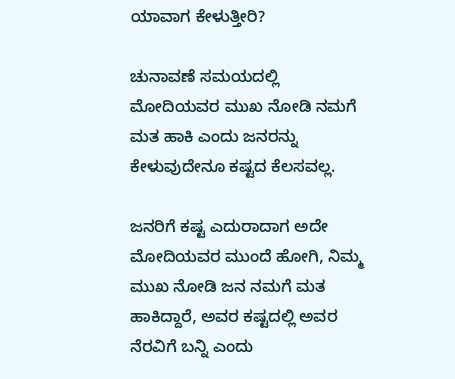ಯಾವಾಗ ಕೇಳುತ್ತೀರಿ?

ಚುನಾವಣೆ ಸಮಯದಲ್ಲಿ ಮೋದಿಯವರ ಮುಖ ನೋಡಿ ನಮಗೆ ಮತ ಹಾಕಿ ಎಂದು ಜನರನ್ನು ಕೇಳುವುದೇನೂ ಕಷ್ಟದ ಕೆಲಸವಲ್ಲ‌.

ಜನರಿಗೆ ಕಷ್ಟ ಎದುರಾದಾಗ ಅದೇ ಮೋದಿಯವರ ಮುಂದೆ ಹೋಗಿ, ನಿಮ್ಮ ಮುಖ ನೋಡಿ ಜನ ನಮಗೆ ಮತ ಹಾಕಿದ್ದಾರೆ, ಅವರ ಕಷ್ಟದಲ್ಲಿ ಅವರ ನೆರವಿಗೆ ಬನ್ನಿ ಎಂದು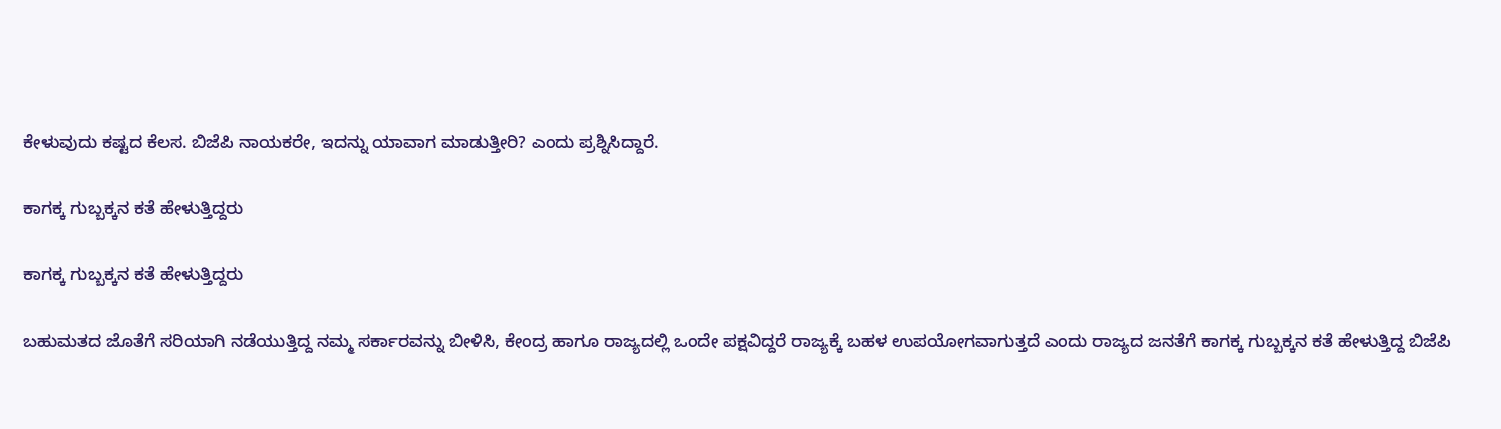ಕೇಳುವುದು ಕಷ್ಟದ ಕೆಲಸ. ಬಿಜೆಪಿ ನಾಯಕರೇ, ಇದನ್ನು ಯಾವಾಗ ಮಾಡುತ್ತೀರಿ? ಎಂದು ಪ್ರಶ್ನಿಸಿದ್ದಾರೆ.

ಕಾಗಕ್ಕ ಗುಬ್ಬಕ್ಕನ ಕತೆ ಹೇಳುತ್ತಿದ್ದರು

ಕಾಗಕ್ಕ ಗುಬ್ಬಕ್ಕನ ಕತೆ ಹೇಳುತ್ತಿದ್ದರು

ಬಹುಮತದ ಜೊತೆಗೆ ಸರಿಯಾಗಿ ನಡೆಯುತ್ತಿದ್ದ ನಮ್ಮ ಸರ್ಕಾರವನ್ನು ಬೀಳಿಸಿ, ಕೇಂದ್ರ ಹಾಗೂ ರಾಜ್ಯದಲ್ಲಿ ಒಂದೇ ಪಕ್ಷವಿದ್ದರೆ ರಾಜ್ಯಕ್ಕೆ ಬಹಳ ಉಪಯೋಗವಾಗುತ್ತದೆ ಎಂದು ರಾಜ್ಯದ ಜನತೆಗೆ ಕಾಗಕ್ಕ ಗುಬ್ಬಕ್ಕನ ಕತೆ ಹೇಳುತ್ತಿದ್ದ ಬಿಜೆಪಿ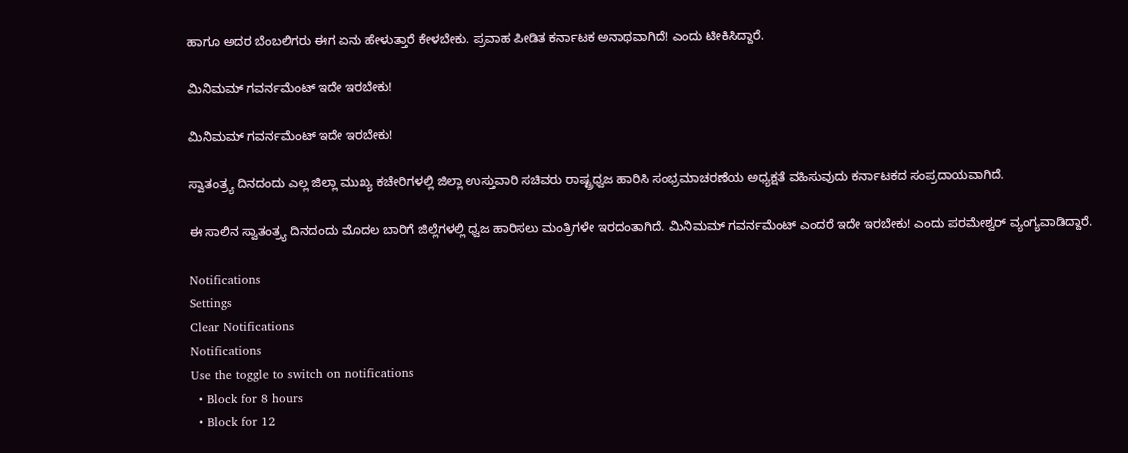ಹಾಗೂ ಅದರ ಬೆಂಬಲಿಗರು ಈಗ ಏನು ಹೇಳುತ್ತಾರೆ ಕೇಳಬೇಕು‌. ಪ್ರವಾಹ ಪೀಡಿತ ಕರ್ನಾಟಕ ಅನಾಥವಾಗಿದೆ! ಎಂದು ಟೀಕಿಸಿದ್ದಾರೆ.

ಮಿನಿಮಮ್ ಗವರ್ನಮೆಂಟ್ ಇದೇ ಇರಬೇಕು!

ಮಿನಿಮಮ್ ಗವರ್ನಮೆಂಟ್ ಇದೇ ಇರಬೇಕು!

ಸ್ವಾತಂತ್ರ್ಯ ದಿನದಂದು ಎಲ್ಲ ಜಿಲ್ಲಾ ಮುಖ್ಯ ಕಚೇರಿಗಳಲ್ಲಿ ಜಿಲ್ಲಾ ಉಸ್ತುವಾರಿ ಸಚಿವರು ರಾಷ್ಟ್ರಧ್ವಜ‌ ಹಾರಿಸಿ ಸಂಭ್ರಮಾಚರಣೆಯ ಅಧ್ಯಕ್ಷತೆ ವಹಿಸುವುದು ಕರ್ನಾಟಕದ‌ ಸಂಪ್ರದಾಯವಾಗಿದೆ.

ಈ ಸಾಲಿನ ಸ್ವಾತಂತ್ರ್ಯ ದಿನದಂದು ಮೊದಲ ಬಾರಿಗೆ ಜಿಲ್ಲೆಗಳಲ್ಲಿ ಧ್ವಜ ಹಾರಿಸಲು ಮಂತ್ರಿಗಳೇ ಇರದಂತಾಗಿದೆ. ಮಿನಿಮಮ್ ಗವರ್ನಮೆಂಟ್ ಎಂದರೆ ಇದೇ ಇರಬೇಕು! ಎಂದು ಪರಮೇಶ್ವರ್ ವ್ಯಂಗ್ಯವಾಡಿದ್ದಾರೆ.

Notifications
Settings
Clear Notifications
Notifications
Use the toggle to switch on notifications
  • Block for 8 hours
  • Block for 12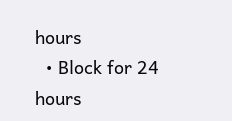hours
  • Block for 24 hours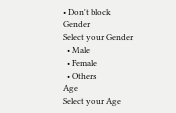• Don't block
Gender
Select your Gender
  • Male
  • Female
  • Others
Age
Select your Age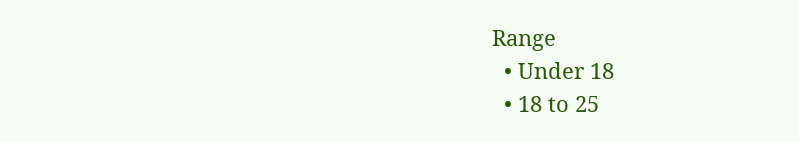Range
  • Under 18
  • 18 to 25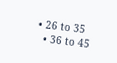• 26 to 35
  • 36 to 45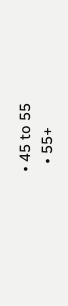• 45 to 55
  • 55+